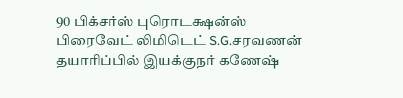90 பிக்சர்ஸ் புரொடக்ஷன்ஸ் பிரைவேட் லிமிடெட் S.G.சரவணன் தயாரிப்பில் இயக்குநர் கணேஷ்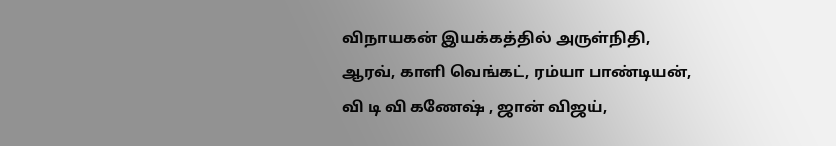விநாயகன் இயக்கத்தில் அருள்நிதி, ஆரவ், காளி வெங்கட், ரம்யா பாண்டியன், வி டி வி கணேஷ் , ஜான் விஜய்,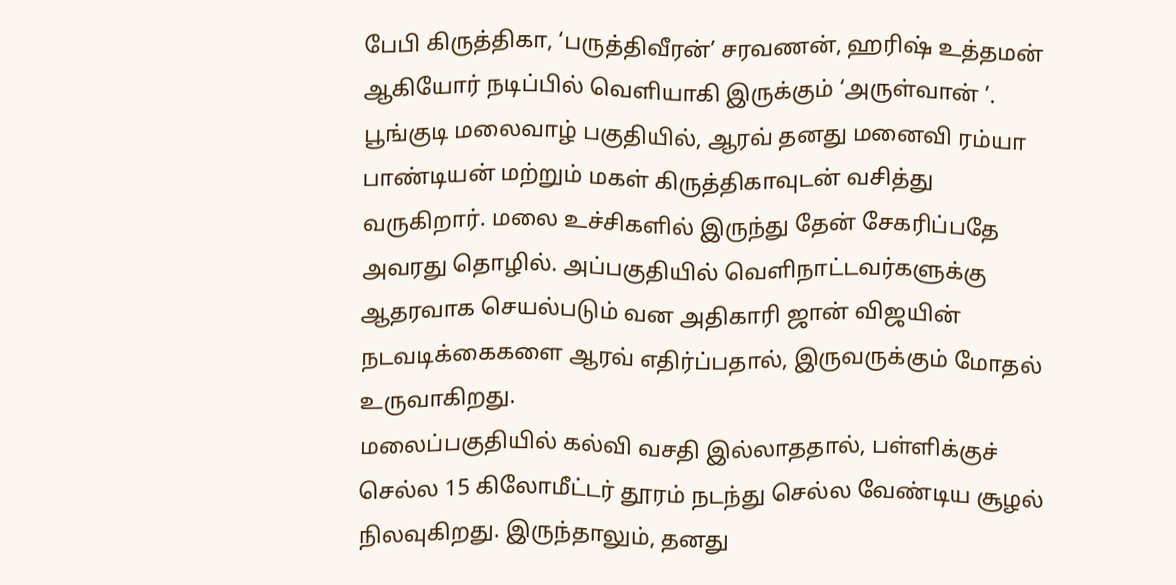பேபி கிருத்திகா, ‘பருத்திவீரன்’ சரவணன், ஹரிஷ் உத்தமன் ஆகியோர் நடிப்பில் வெளியாகி இருக்கும் ‘அருள்வான் ’.
பூங்குடி மலைவாழ் பகுதியில், ஆரவ் தனது மனைவி ரம்யா பாண்டியன் மற்றும் மகள் கிருத்திகாவுடன் வசித்து வருகிறார். மலை உச்சிகளில் இருந்து தேன் சேகரிப்பதே அவரது தொழில். அப்பகுதியில் வெளிநாட்டவர்களுக்கு ஆதரவாக செயல்படும் வன அதிகாரி ஜான் விஜயின் நடவடிக்கைகளை ஆரவ் எதிர்ப்பதால், இருவருக்கும் மோதல் உருவாகிறது.
மலைப்பகுதியில் கல்வி வசதி இல்லாததால், பள்ளிக்குச் செல்ல 15 கிலோமீட்டர் தூரம் நடந்து செல்ல வேண்டிய சூழல் நிலவுகிறது. இருந்தாலும், தனது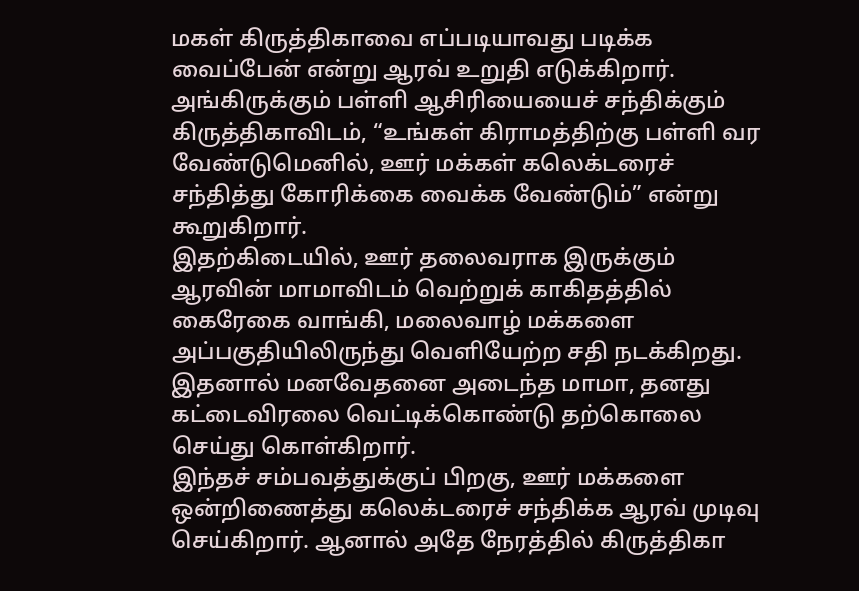மகள் கிருத்திகாவை எப்படியாவது படிக்க வைப்பேன் என்று ஆரவ் உறுதி எடுக்கிறார்.
அங்கிருக்கும் பள்ளி ஆசிரியையைச் சந்திக்கும் கிருத்திகாவிடம், “உங்கள் கிராமத்திற்கு பள்ளி வர வேண்டுமெனில், ஊர் மக்கள் கலெக்டரைச் சந்தித்து கோரிக்கை வைக்க வேண்டும்” என்று கூறுகிறார்.
இதற்கிடையில், ஊர் தலைவராக இருக்கும் ஆரவின் மாமாவிடம் வெற்றுக் காகிதத்தில் கைரேகை வாங்கி, மலைவாழ் மக்களை அப்பகுதியிலிருந்து வெளியேற்ற சதி நடக்கிறது. இதனால் மனவேதனை அடைந்த மாமா, தனது கட்டைவிரலை வெட்டிக்கொண்டு தற்கொலை செய்து கொள்கிறார்.
இந்தச் சம்பவத்துக்குப் பிறகு, ஊர் மக்களை ஒன்றிணைத்து கலெக்டரைச் சந்திக்க ஆரவ் முடிவு செய்கிறார். ஆனால் அதே நேரத்தில் கிருத்திகா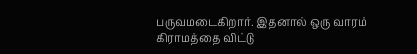பருவமடைகிறார். இதனால் ஒரு வாரம் கிராமத்தை விட்டு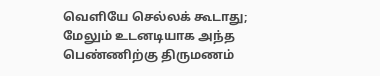வெளியே செல்லக் கூடாது; மேலும் உடனடியாக அந்த பெண்ணிற்கு திருமணம்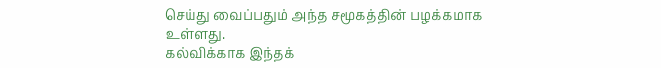செய்து வைப்பதும் அந்த சமூகத்தின் பழக்கமாக உள்ளது.
கல்விக்காக இந்தக்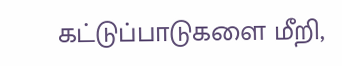கட்டுப்பாடுகளை மீறி,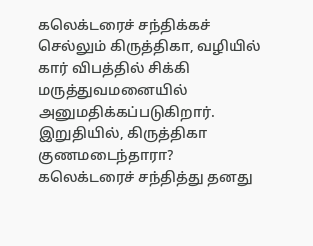கலெக்டரைச் சந்திக்கச் செல்லும் கிருத்திகா, வழியில் கார் விபத்தில் சிக்கி மருத்துவமனையில் அனுமதிக்கப்படுகிறார்.
இறுதியில், கிருத்திகா குணமடைந்தாரா? கலெக்டரைச் சந்தித்து தனது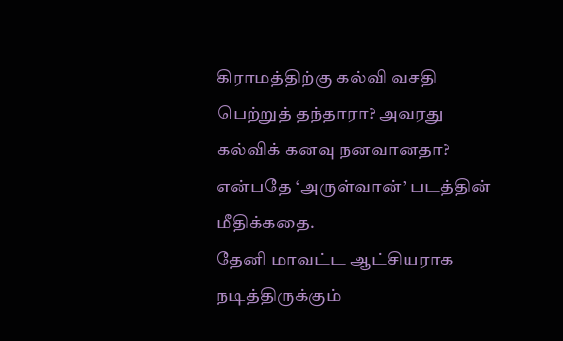கிராமத்திற்கு கல்வி வசதி பெற்றுத் தந்தாரா? அவரது கல்விக் கனவு நனவானதா? என்பதே ‘அருள்வான்’ படத்தின் மீதிக்கதை.
தேனி மாவட்ட ஆட்சியராக நடித்திருக்கும்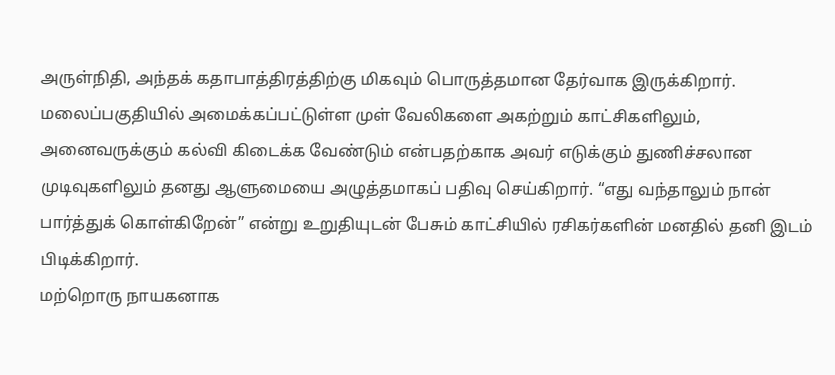அருள்நிதி, அந்தக் கதாபாத்திரத்திற்கு மிகவும் பொருத்தமான தேர்வாக இருக்கிறார். மலைப்பகுதியில் அமைக்கப்பட்டுள்ள முள் வேலிகளை அகற்றும் காட்சிகளிலும், அனைவருக்கும் கல்வி கிடைக்க வேண்டும் என்பதற்காக அவர் எடுக்கும் துணிச்சலான முடிவுகளிலும் தனது ஆளுமையை அழுத்தமாகப் பதிவு செய்கிறார். “எது வந்தாலும் நான் பார்த்துக் கொள்கிறேன்” என்று உறுதியுடன் பேசும் காட்சியில் ரசிகர்களின் மனதில் தனி இடம் பிடிக்கிறார்.
மற்றொரு நாயகனாக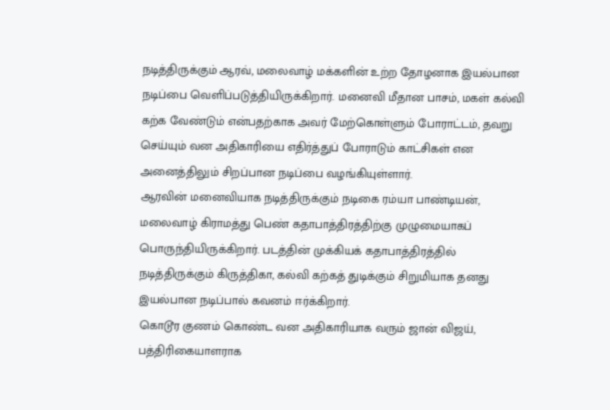நடித்திருக்கும் ஆரவ், மலைவாழ் மக்களின் உற்ற தோழனாக இயல்பான நடிப்பை வெளிப்படுத்தியிருக்கிறார். மனைவி மீதான பாசம், மகள் கல்வி கற்க வேண்டும் என்பதற்காக அவர் மேற்கொள்ளும் போராட்டம், தவறு செய்யும் வன அதிகாரியை எதிர்த்துப் போராடும் காட்சிகள் என அனைத்திலும் சிறப்பான நடிப்பை வழங்கியுள்ளார்.
ஆரவின் மனைவியாக நடித்திருக்கும் நடிகை ரம்யா பாண்டியன், மலைவாழ் கிராமத்து பெண் கதாபாத்திரத்திற்கு முழுமையாகப் பொருந்தியிருக்கிறார். படத்தின் முக்கியக் கதாபாத்திரத்தில் நடித்திருக்கும் கிருத்திகா, கல்வி கற்கத் துடிக்கும் சிறுமியாக தனது இயல்பான நடிப்பால் கவனம் ஈர்க்கிறார்.
கொடூர குணம் கொண்ட வன அதிகாரியாக வரும் ஜான் விஜய், பத்திரிகையாளராக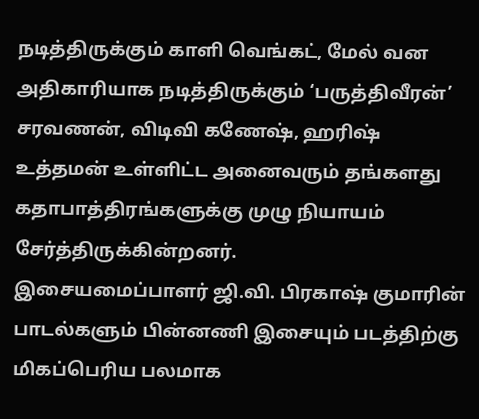நடித்திருக்கும் காளி வெங்கட், மேல் வன அதிகாரியாக நடித்திருக்கும் ‘பருத்திவீரன்’ சரவணன், விடிவி கணேஷ், ஹரிஷ் உத்தமன் உள்ளிட்ட அனைவரும் தங்களது கதாபாத்திரங்களுக்கு முழு நியாயம் சேர்த்திருக்கின்றனர்.
இசையமைப்பாளர் ஜி.வி. பிரகாஷ் குமாரின் பாடல்களும் பின்னணி இசையும் படத்திற்கு மிகப்பெரிய பலமாக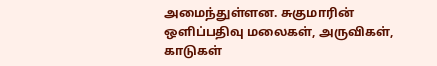அமைந்துள்ளன. சுகுமாரின் ஒளிப்பதிவு மலைகள், அருவிகள், காடுகள்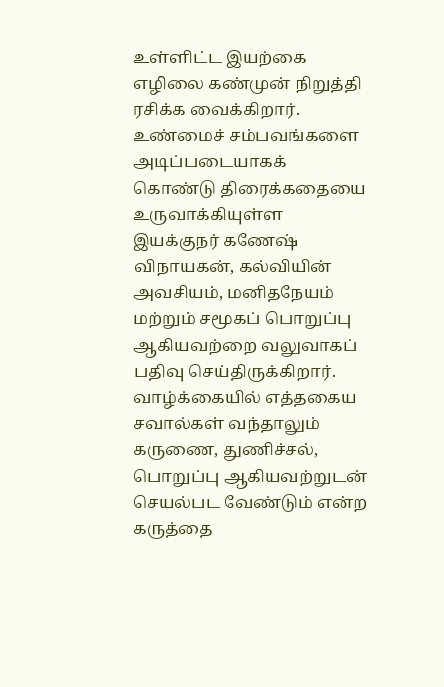உள்ளிட்ட இயற்கை எழிலை கண்முன் நிறுத்தி ரசிக்க வைக்கிறார்.
உண்மைச் சம்பவங்களை அடிப்படையாகக் கொண்டு திரைக்கதையை உருவாக்கியுள்ள இயக்குநர் கணேஷ் விநாயகன், கல்வியின் அவசியம், மனிதநேயம் மற்றும் சமூகப் பொறுப்பு ஆகியவற்றை வலுவாகப் பதிவு செய்திருக்கிறார். வாழ்க்கையில் எத்தகைய சவால்கள் வந்தாலும் கருணை, துணிச்சல், பொறுப்பு ஆகியவற்றுடன் செயல்பட வேண்டும் என்ற கருத்தை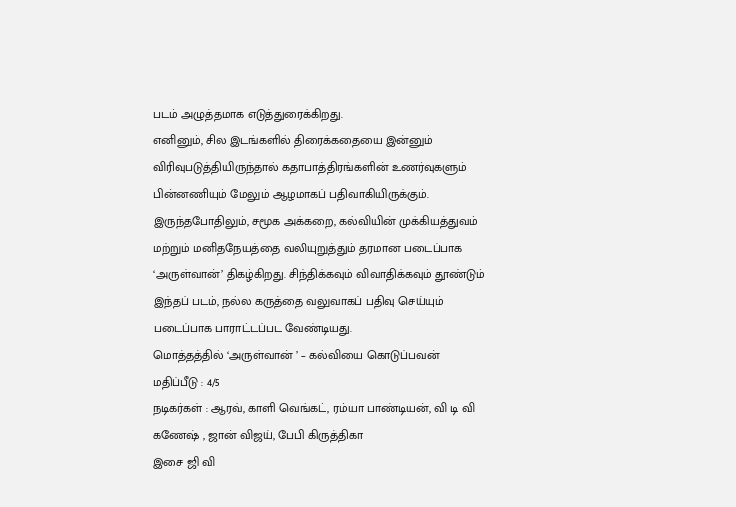படம் அழுத்தமாக எடுத்துரைக்கிறது.
எனினும், சில இடங்களில் திரைக்கதையை இன்னும் விரிவுபடுத்தியிருந்தால் கதாபாத்திரங்களின் உணர்வுகளும் பின்னணியும் மேலும் ஆழமாகப் பதிவாகியிருக்கும். இருந்தபோதிலும், சமூக அக்கறை, கல்வியின் முக்கியத்துவம் மற்றும் மனிதநேயத்தை வலியுறுத்தும் தரமான படைப்பாக ‘அருள்வான்’ திகழ்கிறது. சிந்திக்கவும் விவாதிக்கவும் தூண்டும் இந்தப் படம், நல்ல கருத்தை வலுவாகப் பதிவு செய்யும் படைப்பாக பாராட்டப்பட வேண்டியது.
மொத்தத்தில் ‘அருள்வான் ’ – கல்வியை கொடுப்பவன்
மதிப்பீடு : 4/5
நடிகர்கள் : ஆரவ், காளி வெங்கட், ரம்யா பாண்டியன், வி டி வி கணேஷ் , ஜான் விஜய், பேபி கிருத்திகா
இசை ஜி வி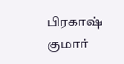பிரகாஷ் குமார்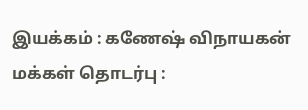இயக்கம் : கணேஷ் விநாயகன்
மக்கள் தொடர்பு :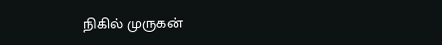நிகில் முருகன்